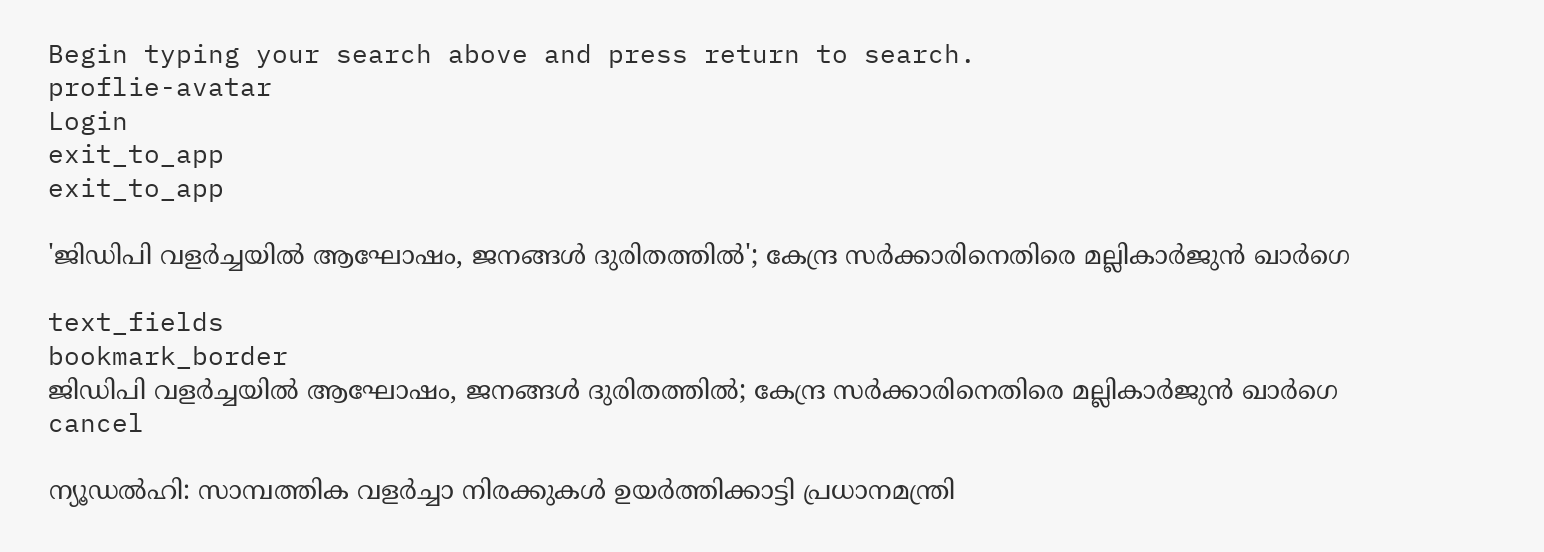Begin typing your search above and press return to search.
proflie-avatar
Login
exit_to_app
exit_to_app

'ജിഡിപി വളർച്ചയിൽ ആഘോഷം, ജനങ്ങൾ ദുരിതത്തിൽ'; കേന്ദ്ര സർക്കാരിനെതിരെ മല്ലികാർജുൻ ഖാർഗെ

text_fields
bookmark_border
ജിഡിപി വളർച്ചയിൽ ആഘോഷം, ജനങ്ങൾ ദുരിതത്തിൽ; കേന്ദ്ര സർക്കാരിനെതിരെ മല്ലികാർജുൻ ഖാർഗെ
cancel

ന്യൂഡൽഹി: സാമ്പത്തിക വളർച്ചാ നിരക്കുകൾ ഉയർത്തിക്കാട്ടി പ്രധാനമന്ത്രി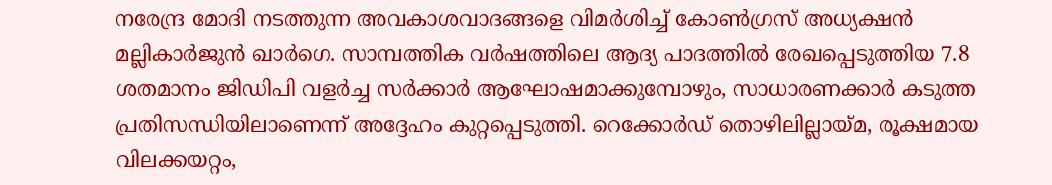നരേന്ദ്ര മോദി നടത്തുന്ന അവകാശവാദങ്ങളെ വിമർശിച്ച് കോൺഗ്രസ് അധ്യക്ഷൻ മല്ലികാർജുൻ ഖാർഗെ. സാമ്പത്തിക വർഷത്തിലെ ആദ്യ പാദത്തിൽ രേഖപ്പെടുത്തിയ 7.8 ശതമാനം ജിഡിപി വളർച്ച സർക്കാർ ആഘോഷമാക്കുമ്പോഴും, സാധാരണക്കാർ കടുത്ത പ്രതിസന്ധിയിലാണെന്ന് അദ്ദേഹം കുറ്റപ്പെടുത്തി. റെക്കോർഡ് തൊഴിലില്ലായ്മ, രൂക്ഷമായ വിലക്കയറ്റം,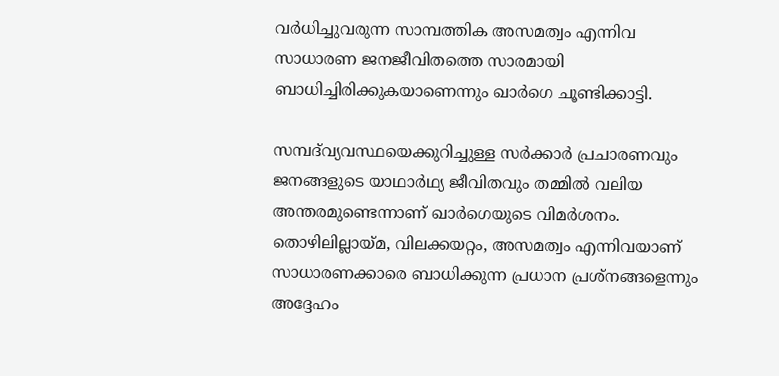വർധിച്ചുവരുന്ന സാമ്പത്തിക അസമത്വം എന്നിവ സാധാരണ ജനജീവിതത്തെ സാരമായി ബാധിച്ചിരിക്കുകയാണെന്നും ഖാർഗെ ചൂണ്ടിക്കാട്ടി.

സമ്പദ്‌വ്യവസ്ഥയെക്കുറിച്ചുള്ള സർക്കാർ പ്രചാരണവും ജനങ്ങളുടെ യാഥാർഥ്യ ജീവിതവും തമ്മിൽ വലിയ അന്തരമുണ്ടെന്നാണ് ഖാർഗെയുടെ വിമർശനം. തൊഴിലില്ലായ്മ, വിലക്കയറ്റം, അസമത്വം എന്നിവയാണ് സാധാരണക്കാരെ ബാധിക്കുന്ന പ്രധാന പ്രശ്നങ്ങളെന്നും അദ്ദേഹം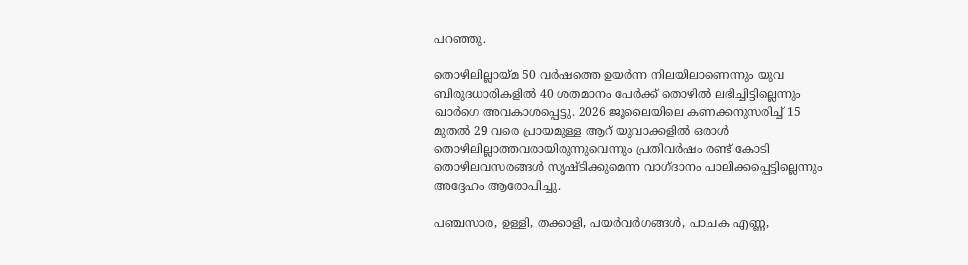പറഞ്ഞു.

തൊഴിലില്ലായ്മ 50 വർഷത്തെ ഉയർന്ന നിലയിലാണെന്നും യുവ ബിരുദധാരികളിൽ 40 ശതമാനം പേർക്ക് തൊഴിൽ ലഭിച്ചിട്ടില്ലെന്നും ഖാർഗെ അവകാശപ്പെട്ടു. 2026 ജൂലൈയിലെ കണക്കനുസരിച്ച് 15 മുതൽ 29 വരെ പ്രായമുള്ള ആറ് യുവാക്കളിൽ ഒരാൾ തൊഴിലില്ലാത്തവരായിരുന്നുവെന്നും പ്രതിവർഷം രണ്ട് കോടി തൊഴിലവസരങ്ങൾ സൃഷ്ടിക്കുമെന്ന വാഗ്ദാനം പാലിക്കപ്പെട്ടില്ലെന്നും അദ്ദേഹം ആരോപിച്ചു.

പഞ്ചസാര, ഉള്ളി, തക്കാളി, പയർവർഗങ്ങൾ, പാചക എണ്ണ,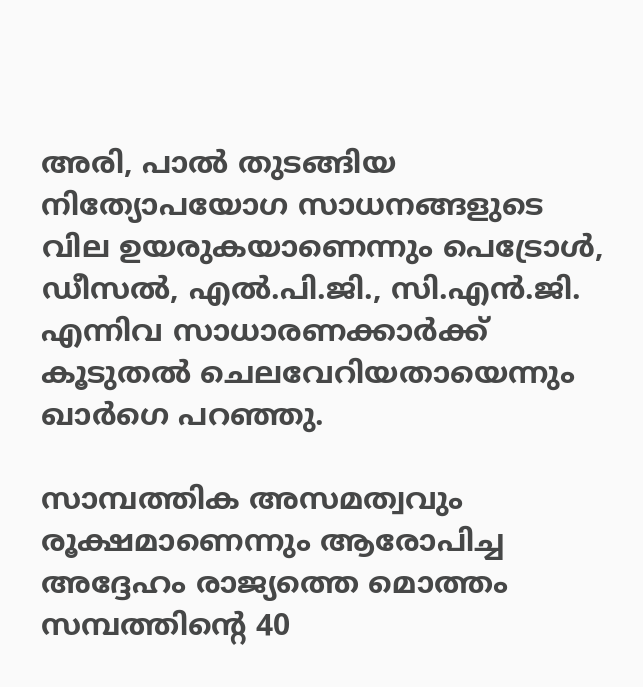അരി, പാൽ തുടങ്ങിയ നിത്യോപയോഗ സാധനങ്ങളുടെ വില ഉയരുകയാണെന്നും പെട്രോൾ, ഡീസൽ, എൽ.പി.ജി., സി.എൻ.ജി. എന്നിവ സാധാരണക്കാർക്ക് കൂടുതൽ ചെലവേറിയതായെന്നും ഖാർഗെ പറഞ്ഞു.

സാമ്പത്തിക അസമത്വവും രൂക്ഷമാണെന്നും ആരോപിച്ച അദ്ദേഹം രാജ്യത്തെ മൊത്തം സമ്പത്തിന്റെ 40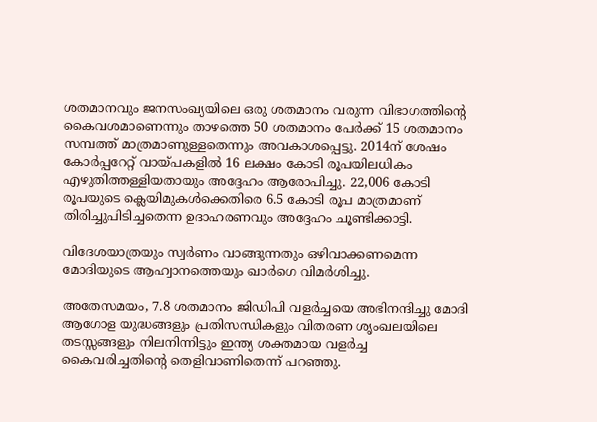ശതമാനവും ജനസംഖ്യയിലെ ഒരു ശതമാനം വരുന്ന വിഭാഗത്തിന്റെ കൈവശമാണെന്നും താഴത്തെ 50 ശതമാനം പേർക്ക് 15 ശതമാനം സമ്പത്ത് മാത്രമാണുള്ളതെന്നും അവകാശപ്പെട്ടു. 2014ന് ശേഷം കോർപ്പറേറ്റ് വായ്പകളിൽ 16 ലക്ഷം കോടി രൂപയിലധികം എഴുതിത്തള്ളിയതായും അദ്ദേഹം ആരോപിച്ചു. 22,006 കോടി രൂപയുടെ ക്ലെയിമുകൾക്കെതിരെ 6.5 കോടി രൂപ മാത്രമാണ് തിരിച്ചുപിടിച്ചതെന്ന ഉദാഹരണവും അദ്ദേഹം ചൂണ്ടിക്കാട്ടി.

വിദേശയാത്രയും സ്വർണം വാങ്ങുന്നതും ഒഴിവാക്കണമെന്ന മോദിയുടെ ആഹ്വാനത്തെയും ഖാർഗെ വിമർശിച്ചു.

അതേസമയം, 7.8 ശതമാനം ജിഡിപി വളർച്ചയെ അഭിനന്ദിച്ചു മോദി ആഗോള യുദ്ധങ്ങളും പ്രതിസന്ധികളും വിതരണ ശൃംഖലയിലെ തടസ്സങ്ങളും നിലനിന്നിട്ടും ഇന്ത്യ ശക്തമായ വളർച്ച കൈവരിച്ചതിന്റെ തെളിവാണിതെന്ന് പറഞ്ഞു.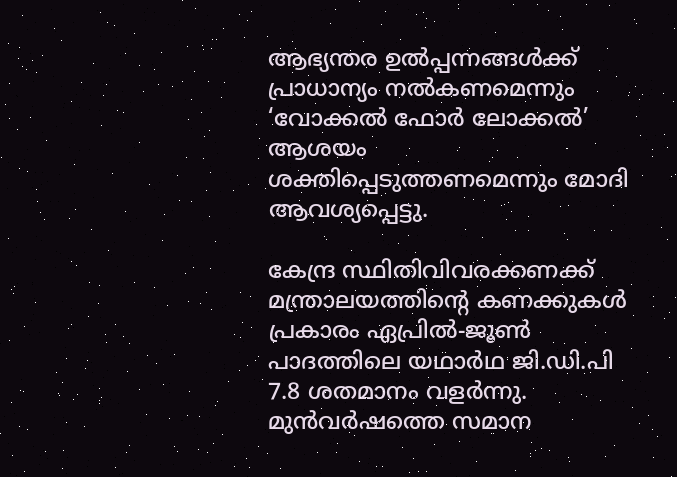ആഭ്യന്തര ഉൽപ്പന്നങ്ങൾക്ക് പ്രാധാന്യം നൽകണമെന്നും ‘വോക്കൽ ഫോർ ലോക്കൽ’ ആശയം ശക്തിപ്പെടുത്തണമെന്നും മോദി ആവശ്യപ്പെട്ടു.

കേന്ദ്ര സ്ഥിതിവിവരക്കണക്ക് മന്ത്രാലയത്തിന്റെ കണക്കുകൾ പ്രകാരം ഏപ്രിൽ-ജൂൺ പാദത്തിലെ യഥാർഥ ജി.ഡി.പി 7.8 ശതമാനം വളർന്നു. മുൻവർഷത്തെ സമാന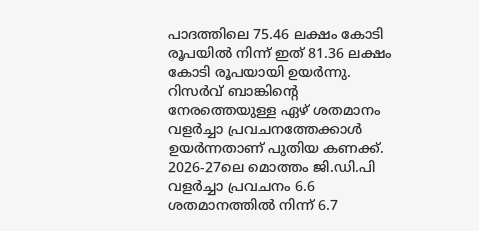പാദത്തിലെ 75.46 ലക്ഷം കോടി രൂപയിൽ നിന്ന് ഇത് 81.36 ലക്ഷം കോടി രൂപയായി ഉയർന്നു. റിസർവ് ബാങ്കിന്റെ നേരത്തെയുള്ള ഏഴ് ശതമാനം വളർച്ചാ പ്രവചനത്തേക്കാൾ ഉയർന്നതാണ് പുതിയ കണക്ക്. 2026-27ലെ മൊത്തം ജി.ഡി.പി വളർച്ചാ പ്രവചനം 6.6 ശതമാനത്തിൽ നിന്ന് 6.7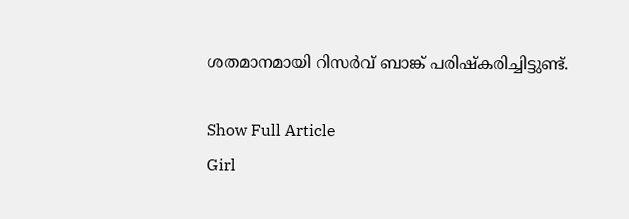ശതമാനമായി റിസർവ് ബാങ്ക് പരിഷ്കരിച്ചിട്ടുണ്ട്.

Show Full Article
Girl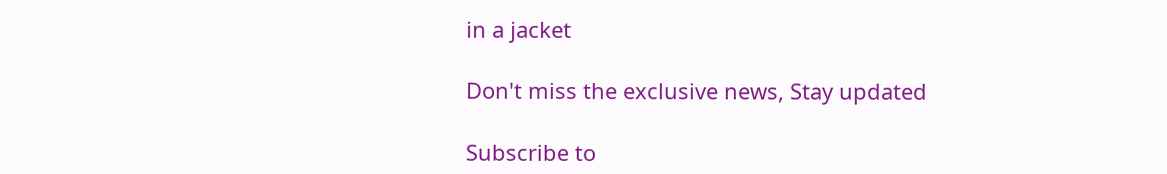in a jacket

Don't miss the exclusive news, Stay updated

Subscribe to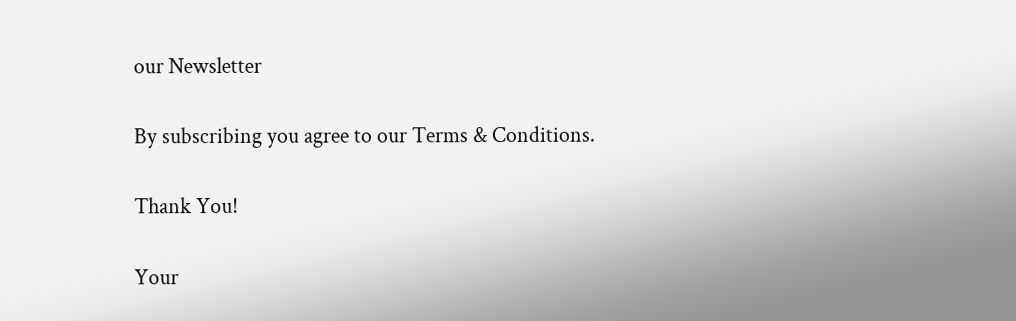our Newsletter

By subscribing you agree to our Terms & Conditions.

Thank You!

Your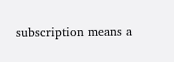subscription means a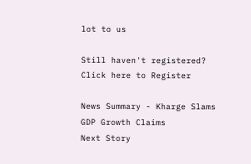lot to us

Still haven't registered? Click here to Register

News Summary - Kharge Slams GDP Growth Claims
Next Story